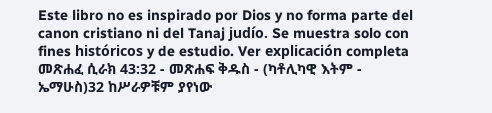Este libro no es inspirado por Dios y no forma parte del canon cristiano ni del Tanaj judío. Se muestra solo con fines históricos y de estudio. Ver explicación completa መጽሐፈ ሲራክ 43:32 - መጽሐፍ ቅዱስ - (ካቶሊካዊ እትም - ኤማሁስ)32 ከሥራዎቹም ያየነው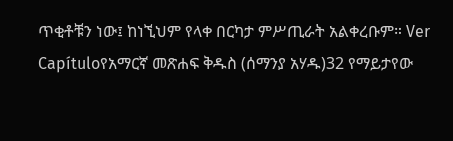ጥቂቶቹን ነው፤ ከነኚህም የላቀ በርካታ ምሥጢራት አልቀረቡም። Ver Capítuloየአማርኛ መጽሐፍ ቅዱስ (ሰማንያ አሃዱ)32 የማይታየው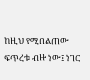ከዚህ የሚበልጠው ፍጥረቱ ብዙ ነው፤ ነገር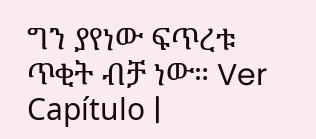ግን ያየነው ፍጥረቱ ጥቂት ብቻ ነው። Ver Capítulo |